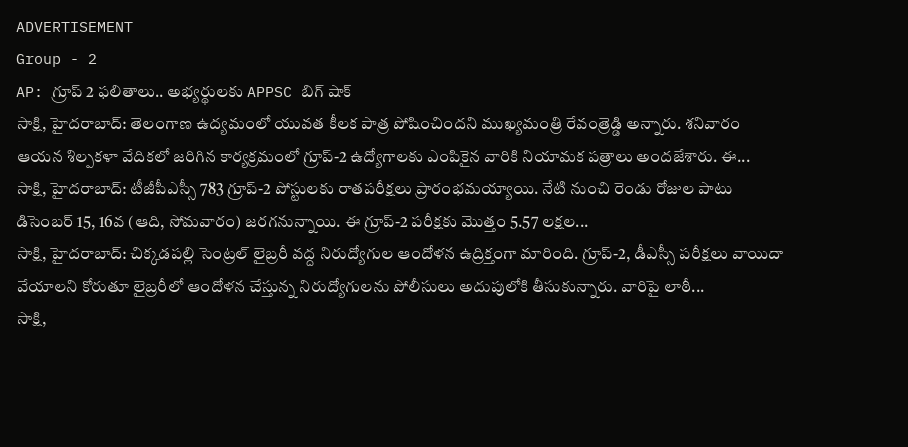ADVERTISEMENT
Group - 2
AP: గ్రూప్ 2 ఫలితాలు.. అభ్యర్థులకు APPSC బిగ్ షాక్
సాక్షి, హైదరాబాద్: తెలంగాణ ఉద్యమంలో యువత కీలక పాత్ర పోషించిందని ముఖ్యమంత్రి రేవంత్రెడ్డి అన్నారు. శనివారం ఆయన శిల్పకళా వేదికలో జరిగిన కార్యక్రమంలో గ్రూప్-2 ఉద్యోగాలకు ఎంపికైన వారికి నియామక పత్రాలు అందజేశారు. ఈ...
సాక్షి, హైదరాబాద్: టీజీపీఎస్సీ 783 గ్రూప్-2 పోస్టులకు రాతపరీక్షలు ప్రారంభమయ్యాయి. నేటి నుంచి రెండు రోజుల పాటు డిసెంబర్ 15, 16వ (ఆది, సోమవారం) జరగనున్నాయి. ఈ గ్రూప్-2 పరీక్షకు మొత్తం 5.57 లక్షల...
సాక్షి, హైదరాబాద్: చిక్కడపల్లి సెంట్రల్ లైబ్రరీ వద్ద నిరుద్యోగుల ఆందోళన ఉద్రిక్తంగా మారింది. గ్రూప్-2, డీఎస్సీ పరీక్షలు వాయిదా వేయాలని కోరుతూ లైబ్రరీలో ఆందోళన చేస్తున్న నిరుద్యోగులను పోలీసులు అదుపులోకి తీసుకున్నారు. వారిపై లాఠీ...
సాక్షి,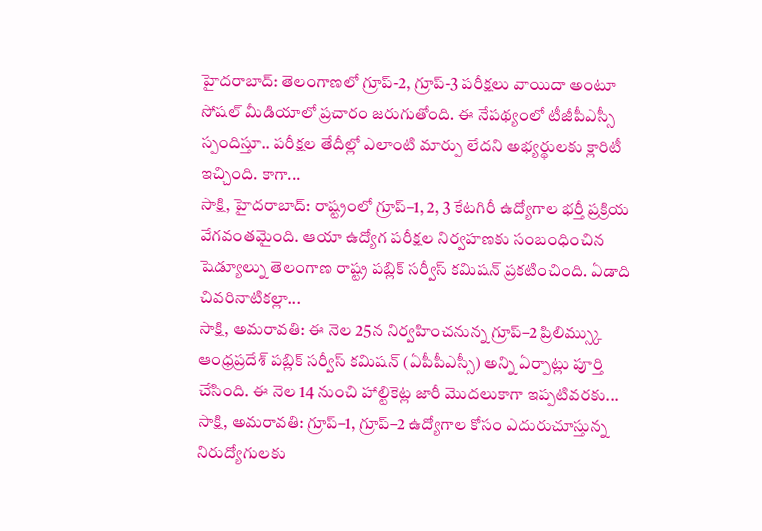హైదరాబాద్: తెలంగాణలో గ్రూప్-2, గ్రూప్-3 పరీక్షలు వాయిదా అంటూ సోషల్ మీడియాలో ప్రచారం జరుగుతోంది. ఈ నేపథ్యంలో టీజీపీఎస్సీ స్పందిస్తూ.. పరీక్షల తేదీల్లో ఎలాంటి మార్పు లేదని అభ్యర్థులకు క్లారిటీ ఇచ్చింది. కాగా...
సాక్షి, హైదరాబాద్: రాష్ట్రంలో గ్రూప్–1, 2, 3 కేటగిరీ ఉద్యోగాల భర్తీ ప్రక్రియ వేగవంతమైంది. ఆయా ఉద్యోగ పరీక్షల నిర్వహణకు సంబంధించిన షెడ్యూల్ను తెలంగాణ రాష్ట్ర పబ్లిక్ సర్వీస్ కమిషన్ ప్రకటించింది. ఏడాది చివరినాటికల్లా...
సాక్షి, అమరావతి: ఈ నెల 25న నిర్వహించనున్న గ్రూప్–2 ప్రిలిమ్స్కు ఆంధ్రప్రదేశ్ పబ్లిక్ సర్వీస్ కమిషన్ (ఏపీపీఎస్సీ) అన్ని ఏర్పాట్లు పూర్తి చేసింది. ఈ నెల 14 నుంచి హాల్టికెట్ల జారీ మొదలుకాగా ఇప్పటివరకు...
సాక్షి, అమరావతి: గ్రూప్–1, గ్రూప్–2 ఉద్యోగాల కోసం ఎదురుచూస్తున్న నిరుద్యోగులకు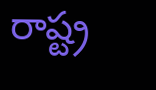రాష్ట్ర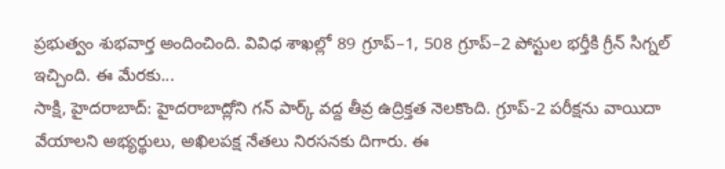ప్రభుత్వం శుభవార్త అందించింది. వివిధ శాఖల్లో 89 గ్రూప్–1, 508 గ్రూప్–2 పోస్టుల భర్తీకి గ్రీన్ సిగ్నల్ ఇచ్చింది. ఈ మేరకు...
సాక్షి, హైదరాబాద్: హైదరాబాద్లోని గన్ పార్క్ వద్ద తీవ్ర ఉద్రిక్తత నెలకొంది. గ్రూప్-2 పరీక్షను వాయిదా వేయాలని అభ్యర్థులు, అఖిలపక్ష నేతలు నిరసనకు దిగారు. ఈ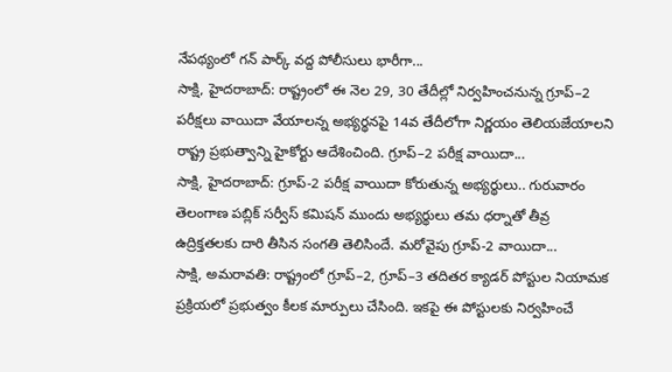నేపథ్యంలో గన్ పార్క్ వద్ద పోలీసులు భారీగా...
సాక్షి, హైదరాబాద్: రాష్ట్రంలో ఈ నెల 29, 30 తేదీల్లో నిర్వహించనున్న గ్రూప్–2 పరీక్షలు వాయిదా వేయాలన్న అభ్యర్థనపై 14వ తేదీలోగా నిర్ణయం తెలియజేయాలని రాష్ట్ర ప్రభుత్వాన్ని హైకోర్టు ఆదేశించింది. గ్రూప్–2 పరీక్ష వాయిదా...
సాక్షి, హైదరాబాద్: గ్రూప్-2 పరీక్ష వాయిదా కోరుతున్న అభ్యర్థులు.. గురువారం తెలంగాణ పబ్లిక్ సర్వీస్ కమిషన్ ముందు అభ్యర్థులు తమ ధర్నాతో తీవ్ర ఉద్రిక్తతలకు దారి తీసిన సంగతి తెలిసిందే. మరోవైపు గ్రూప్-2 వాయిదా...
సాక్షి, అమరావతి: రాష్ట్రంలో గ్రూప్–2, గ్రూప్–3 తదితర క్యాడర్ పోస్టుల నియామక ప్రక్రియలో ప్రభుత్వం కీలక మార్పులు చేసింది. ఇకపై ఈ పోస్టులకు నిర్వహించే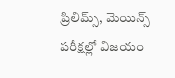ప్రిలిమ్స్, మెయిన్స్ పరీక్షల్లో విజయం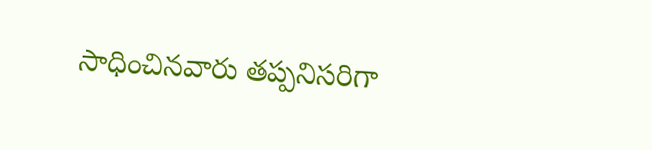సాధించినవారు తప్పనిసరిగా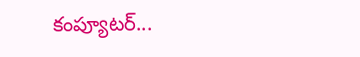కంప్యూటర్...